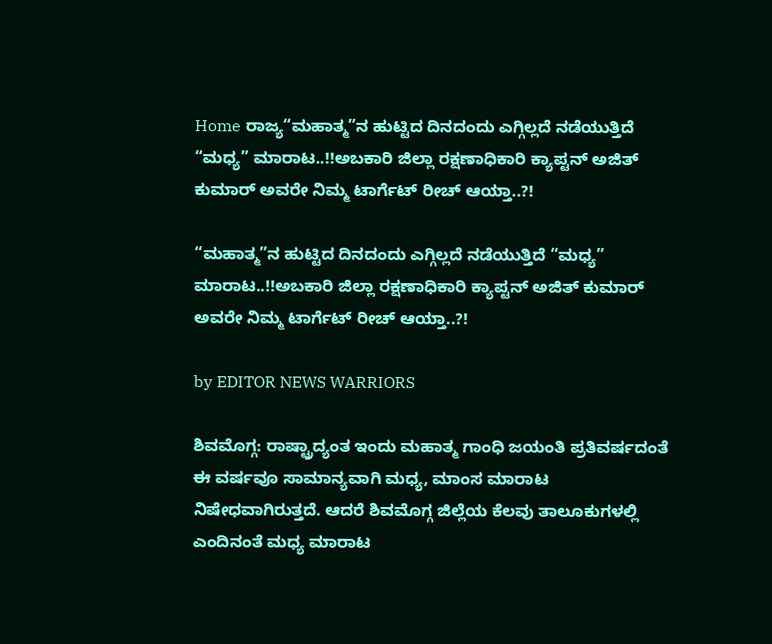Home ರಾಜ್ಯ“ಮಹಾತ್ಮ”ನ ಹುಟ್ಟಿದ ದಿನದಂದು ಎಗ್ಗಿಲ್ಲದೆ ನಡೆಯುತ್ತಿದೆ “ಮಧ್ಯ” ಮಾರಾಟ..!!ಅಬಕಾರಿ ಜಿಲ್ಲಾ ರಕ್ಷಣಾಧಿಕಾರಿ ಕ್ಯಾಪ್ಟನ್ ಅಜಿತ್ ಕುಮಾರ್ ಅವರೇ ನಿಮ್ಮ ಟಾರ್ಗೆಟ್ ರೀಚ್ ಆಯ್ತಾ..?!

“ಮಹಾತ್ಮ”ನ ಹುಟ್ಟಿದ ದಿನದಂದು ಎಗ್ಗಿಲ್ಲದೆ ನಡೆಯುತ್ತಿದೆ “ಮಧ್ಯ” ಮಾರಾಟ..!!ಅಬಕಾರಿ ಜಿಲ್ಲಾ ರಕ್ಷಣಾಧಿಕಾರಿ ಕ್ಯಾಪ್ಟನ್ ಅಜಿತ್ ಕುಮಾರ್ ಅವರೇ ನಿಮ್ಮ ಟಾರ್ಗೆಟ್ ರೀಚ್ ಆಯ್ತಾ..?!

by EDITOR NEWS WARRIORS

ಶಿವಮೊಗ್ಗ: ರಾಷ್ಟ್ರಾದ್ಯಂತ ಇಂದು ಮಹಾತ್ಮ ಗಾಂಧಿ ಜಯಂತಿ ಪ್ರತಿವರ್ಷದಂತೆ ಈ ವರ್ಷವೂ ಸಾಮಾನ್ಯವಾಗಿ ಮಧ್ಯ, ಮಾಂಸ ಮಾರಾಟ ನಿಷೇಧವಾಗಿರುತ್ತದೆ. ಆದರೆ ಶಿವಮೊಗ್ಗ ಜಿಲ್ಲೆಯ ಕೆಲವು ತಾಲೂಕುಗಳಲ್ಲಿ ಎಂದಿನಂತೆ ಮಧ್ಯ ಮಾರಾಟ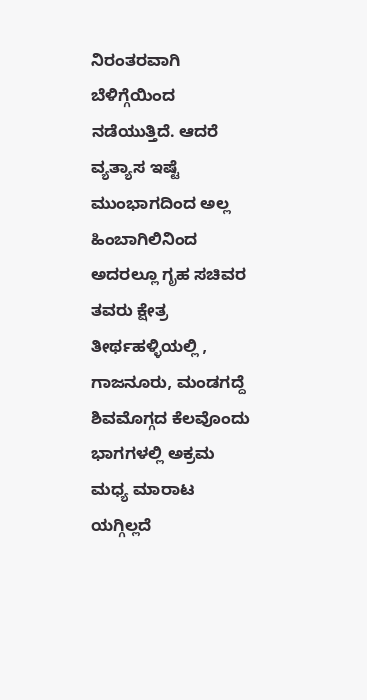ನಿರಂತರವಾಗಿ ಬೆಳಿಗ್ಗೆಯಿಂದ ನಡೆಯುತ್ತಿದೆ. ಆದರೆ ವ್ಯತ್ಯಾಸ ಇಷ್ಟೆ ಮುಂಭಾಗದಿಂದ ಅಲ್ಲ ಹಿಂಬಾಗಿಲಿನಿಂದ ಅದರಲ್ಲೂ ಗೃಹ ಸಚಿವರ ತವರು ಕ್ಷೇತ್ರ ತೀರ್ಥಹಳ್ಳಿಯಲ್ಲಿ , ಗಾಜನೂರು, ಮಂಡಗದ್ದೆ ಶಿವಮೊಗ್ಗದ ಕೆಲವೊಂದು ಭಾಗಗಳಲ್ಲಿ ಅಕ್ರಮ ಮಧ್ಯ ಮಾರಾಟ ಯಗ್ಗಿಲ್ಲದೆ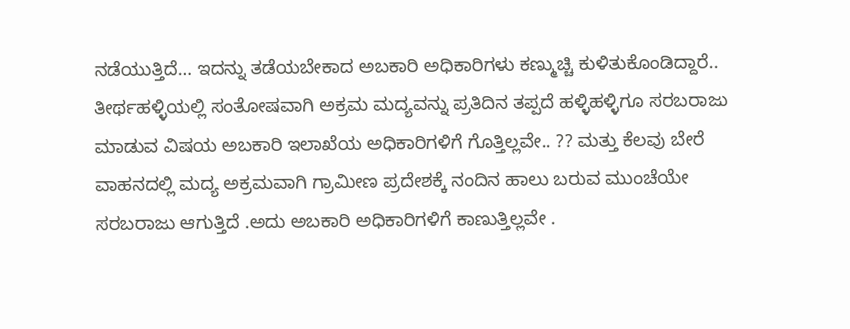ನಡೆಯುತ್ತಿದೆ… ಇದನ್ನು ತಡೆಯಬೇಕಾದ ಅಬಕಾರಿ ಅಧಿಕಾರಿಗಳು ಕಣ್ಮುಚ್ಚಿ ಕುಳಿತುಕೊಂಡಿದ್ದಾರೆ.. ತೀರ್ಥಹಳ್ಳಿಯಲ್ಲಿ ಸಂತೋಷವಾಗಿ ಅಕ್ರಮ ಮದ್ಯವನ್ನು ಪ್ರತಿದಿನ ತಪ್ಪದೆ ಹಳ್ಳಿಹಳ್ಳಿಗೂ ಸರಬರಾಜು ಮಾಡುವ ವಿಷಯ ಅಬಕಾರಿ ಇಲಾಖೆಯ ಅಧಿಕಾರಿಗಳಿಗೆ ಗೊತ್ತಿಲ್ಲವೇ.. ?? ಮತ್ತು ಕೆಲವು ಬೇರೆ ವಾಹನದಲ್ಲಿ ಮದ್ಯ ಅಕ್ರಮವಾಗಿ ಗ್ರಾಮೀಣ ಪ್ರದೇಶಕ್ಕೆ ನಂದಿನ ಹಾಲು ಬರುವ ಮುಂಚೆಯೇ ಸರಬರಾಜು ಆಗುತ್ತಿದೆ .ಅದು ಅಬಕಾರಿ ಅಧಿಕಾರಿಗಳಿಗೆ ಕಾಣುತ್ತಿಲ್ಲವೇ .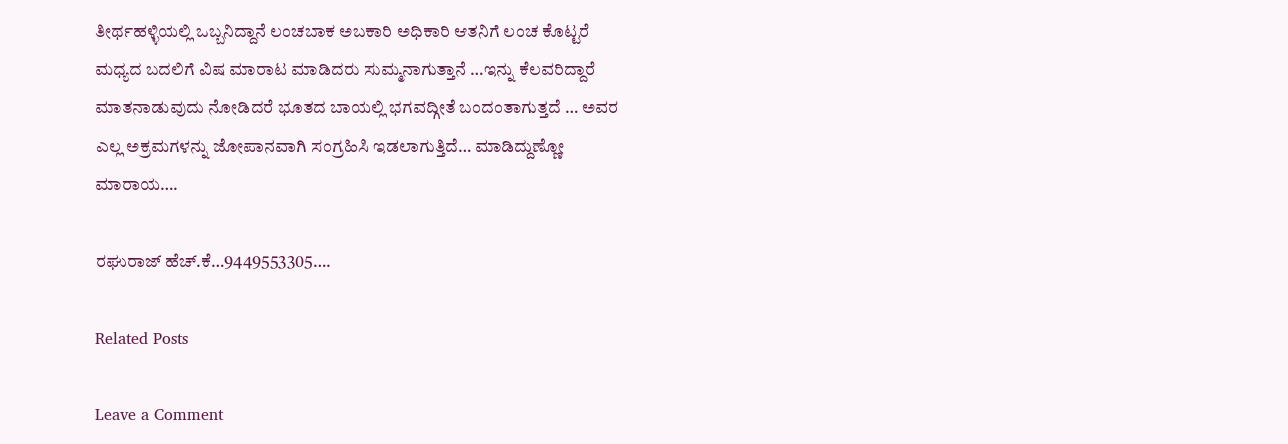ತೀರ್ಥಹಳ್ಳಿಯಲ್ಲಿ ಒಬ್ಬನಿದ್ದಾನೆ ಲಂಚಬಾಕ ಅಬಕಾರಿ ಅಧಿಕಾರಿ ಆತನಿಗೆ ಲಂಚ ಕೊಟ್ಟರೆ ಮಧ್ಯದ ಬದಲಿಗೆ ವಿಷ ಮಾರಾಟ ಮಾಡಿದರು ಸುಮ್ಮನಾಗುತ್ತಾನೆ …ಇನ್ನು ಕೆಲವರಿದ್ದಾರೆ ಮಾತನಾಡುವುದು ನೋಡಿದರೆ ಭೂತದ ಬಾಯಲ್ಲಿ ಭಗವದ್ಗೀತೆ ಬಂದಂತಾಗುತ್ತದೆ … ಅವರ ಎಲ್ಲ ಅಕ್ರಮಗಳನ್ನು ಜೋಪಾನವಾಗಿ ಸಂಗ್ರಹಿಸಿ ಇಡಲಾಗುತ್ತಿದೆ… ಮಾಡಿದ್ದುಣ್ಣೋ ಮಾರಾಯ….

ರಘುರಾಜ್ ಹೆಚ್.ಕೆ…9449553305….

Related Posts

Leave a Comment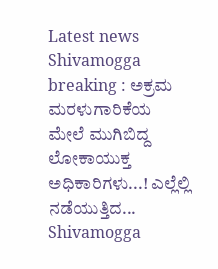Latest news
Shivamogga breaking : ಅಕ್ರಮ ಮರಳುಗಾರಿಕೆಯ ಮೇಲೆ ಮುಗಿಬಿದ್ದ ಲೋಕಾಯುಕ್ತ ಅಧಿಕಾರಿಗಳು...! ಎಲ್ಲೆಲ್ಲಿ ನಡೆಯುತ್ತಿದ... Shivamogga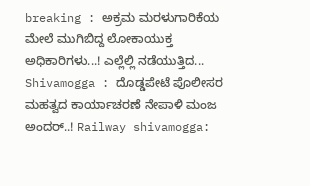breaking : ಅಕ್ರಮ ಮರಳುಗಾರಿಕೆಯ ಮೇಲೆ ಮುಗಿಬಿದ್ದ ಲೋಕಾಯುಕ್ತ ಅಧಿಕಾರಿಗಳು...! ಎಲ್ಲೆಲ್ಲಿ ನಡೆಯುತ್ತಿದ... Shivamogga : ದೊಡ್ಡಪೇಟೆ ಪೊಲೀಸರ ಮಹತ್ವದ ಕಾರ್ಯಾಚರಣೆ ನೇಪಾಳಿ ಮಂಜ ಅಂದರ್..! Railway shivamogga: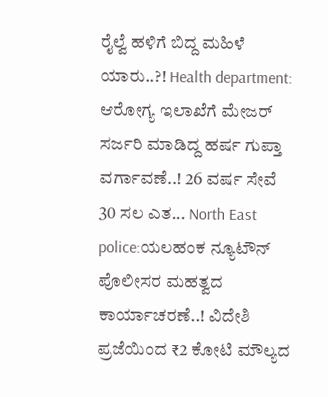ರೈಲ್ವೆ ಹಳಿಗೆ ಬಿದ್ದ ಮಹಿಳೆ ಯಾರು..?! Health department: ಆರೋಗ್ಯ ಇಲಾಖೆಗೆ ಮೇಜರ್ ಸರ್ಜರಿ ಮಾಡಿದ್ದ ಹರ್ಷ ಗುಪ್ತಾ ವರ್ಗಾವಣೆ..! 26 ವರ್ಷ ಸೇವೆ 30 ಸಲ ಎತ... North East police:ಯಲಹಂಕ ನ್ಯೂಟೌನ್ ಪೊಲೀಸರ ಮಹತ್ವದ ಕಾರ್ಯಾಚರಣೆ..! ವಿದೇಶಿ ಪ್ರಜೆಯಿಂದ ₹2 ಕೋಟಿ ಮೌಲ್ಯದ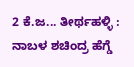2 ಕೆ.ಜ... ತೀರ್ಥಹಳ್ಳಿ : ನಾಬಳ ಶಚಿಂದ್ರ ಹೆಗ್ಡೆ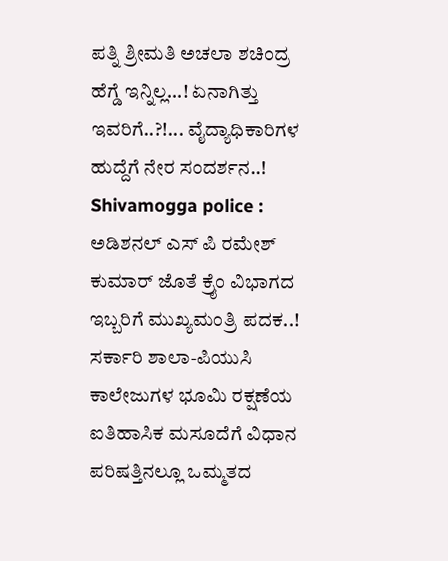ಪತ್ನಿ ಶ್ರೀಮತಿ ಅಚಲಾ ಶಚಿಂದ್ರ ಹೆಗ್ಡೆ ಇನ್ನಿಲ್ಲ...! ಏನಾಗಿತ್ತು ಇವರಿಗೆ..?!... ವೈದ್ಯಾಧಿಕಾರಿಗಳ ಹುದ್ದೆಗೆ ನೇರ ಸಂದರ್ಶನ..! Shivamogga police : ಅಡಿಶನಲ್ ಎಸ್ ಪಿ ರಮೇಶ್ ಕುಮಾರ್ ಜೊತೆ ಕ್ರೈಂ ವಿಭಾಗದ ಇಬ್ಬರಿಗೆ ಮುಖ್ಯಮಂತ್ರಿ ಪದಕ..! ಸರ್ಕಾರಿ ಶಾಲಾ-ಪಿಯುಸಿ ಕಾಲೇಜುಗಳ ಭೂಮಿ ರಕ್ಷಣೆಯ ಐತಿಹಾಸಿಕ ಮಸೂದೆಗೆ ವಿಧಾನ ಪರಿಷತ್ತಿನಲ್ಲೂ ಒಮ್ಮತದ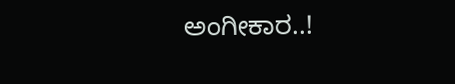ಅಂಗೀಕಾರ..!